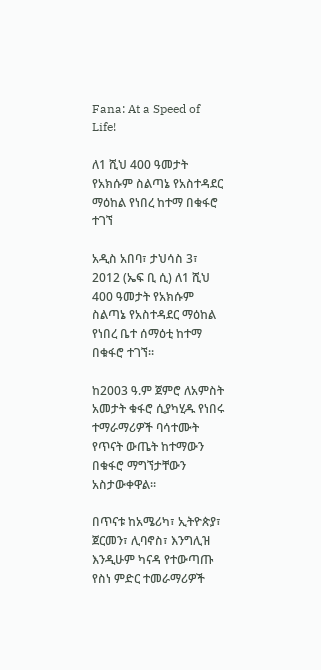Fana: At a Speed of Life!

ለ1 ሺህ 400 ዓመታት የአክሱም ስልጣኔ የአስተዳደር ማዕከል የነበረ ከተማ በቁፋሮ ተገኘ

አዲስ አበባ፣ ታህሳስ 3፣ 2012 (ኤፍ ቢ ሲ) ለ1 ሺህ 400 ዓመታት የአክሱም ስልጣኔ የአስተዳደር ማዕከል የነበረ ቤተ ሰማዕቲ ከተማ በቁፋሮ ተገኘ።

ከ2003 ዓ.ም ጀምሮ ለአምስት አመታት ቁፋሮ ሲያካሂዱ የነበሩ ተማራማሪዎች ባሳተሙት የጥናት ውጤት ከተማውን በቁፋሮ ማግኘታቸውን አስታውቀዋል።

በጥናቱ ከአሜሪካ፣ ኢትዮጵያ፣ ጀርመን፣ ሊባኖስ፣ እንግሊዝ እንዲሁም ካናዳ የተውጣጡ የስነ ምድር ተመራማሪዎች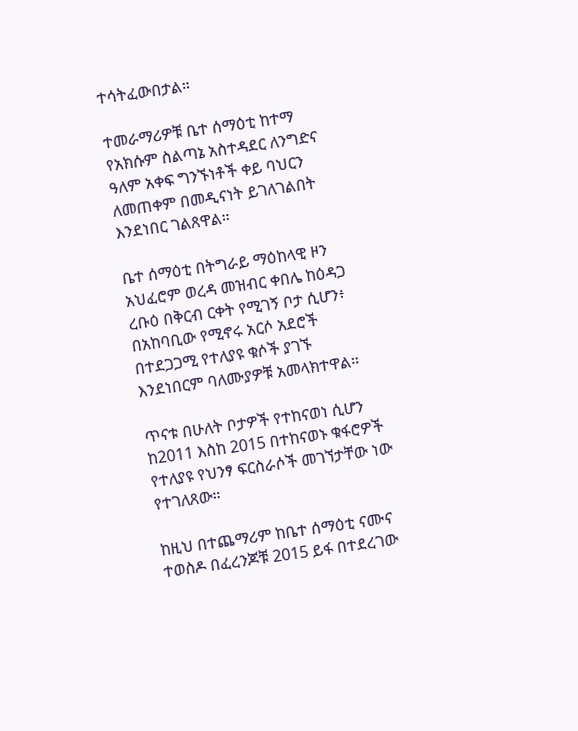ተሳትፈውበታል።

ተመራማሪዎቹ ቤተ ሰማዕቲ ከተማ የአክሱም ስልጣኔ አስተዳደር ለንግድና ዓለም አቀፍ ግንኙነቶች ቀይ ባህርን ለመጠቀም በመዲናነት ይገለገልበት እንደነበር ገልጸዋል።

ቤተ ሰማዕቲ በትግራይ ማዕከላዊ ዞን አህፈሮም ወረዳ መዝብር ቀበሌ ከዕዳጋ ረቡዕ በቅርብ ርቀት የሚገኝ ቦታ ሲሆን፥ በአከባቢው የሚኖሩ አርሶ አደሮች በተደጋጋሚ የተለያዩ ቁሶች ያገኙ እንደነበርም ባለሙያዎቹ አመላክተዋል።

ጥናቱ በሁለት ቦታዎች የተከናወነ ሲሆን ከ2011 እስከ 2015 በተከናወኑ ቁፋሮዎች የተለያዩ የህንፃ ፍርስራሶች መገኘታቸው ነው የተገለጸው።

ከዚህ በተጨማሪም ከቤተ ሰማዕቲ ናሙና ተወስዶ በፈረንጆቹ 2015 ይፋ በተደረገው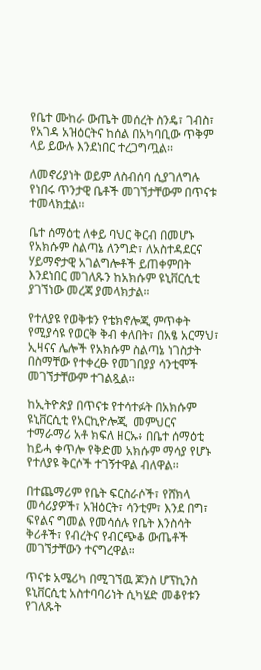የቤተ ሙከራ ውጤት መሰረት ስንዴ፣ ገብስ፣ የአገዳ አዝዕርትና ከሰል በአካባቢው ጥቅም ላይ ይውሉ እንደነበር ተረጋግጧል፡፡

ለመኖሪያነት ወይም ለስብሰባ ሲያገለግሉ የነበሩ ጥንታዊ ቤቶች መገኘታቸውም በጥናቱ ተመላክቷል፡፡

ቤተ ሰማዕቲ ለቀይ ባህር ቅርብ በመሆኑ የአክሱም ስልጣኔ ለንግድ፣ ለአስተዳደርና ሃይማኖታዊ አገልግሎቶች ይጠቀምበት እንደነበር መገለጹን ከአክሱም ዩኒቨርሲቲ ያገኘነው መረጃ ያመላክታል።

የተለያዩ የወቅቱን የቴክኖሎጂ ምጥቀት የሚያሳዩ የወርቅ ቅብ ቀለበት፣ በአፄ አርማህ፣ ኢዛናና ሌሎች የአክሱም ስልጣኔ ነገስታት በስማቸው የተቀረፁ የመገበያያ ሳንቲሞች መገኘታቸውም ተገልጿል፡፡

ከኢትዮጵያ በጥናቱ የተሳተፉት በአክሱም ዩኒቨርሲቲ የአርኪዮሎጂ  መምህርና ተማራማሪ አቶ ክፍለ ዘርኡ፥ በቤተ ሰማዕቲ ከይሓ ቀጥሎ የቅድመ አክሱም ማሳያ የሆኑ የተለያዩ ቅርሶች ተገኝተዋል ብለዋል፡፡

በተጨማሪም የቤት ፍርስራሶች፣ የሸክላ መሳሪያዎች፣ አዝዕርት፣ ሳንቲም፣ እንደ በግ፣ ፍየልና ግመል የመሳሰሉ የቤት እንስሳት ቅሪቶች፣ የብረትና የብርጭቆ ውጤቶች መገኘታቸውን ተናግረዋል።

ጥናቱ አሜሪካ በሚገኘዉ ጆንስ ሆፕኪንስ ዩኒቨርሲቲ አስተባባሪነት ሲካሄድ መቆየቱን የገለጹት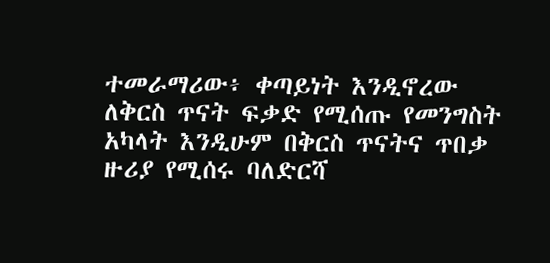ተመራማሪው፥ ቀጣይነት እንዲኖረው ለቅርስ ጥናት ፍቃድ የሚሰጡ የመንግስት አካላት እንዲሁም በቅርስ ጥናትና ጥበቃ ዙሪያ የሚሰሩ ባለድርሻ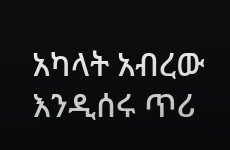አካላት አብረው እንዲሰሩ ጥሪ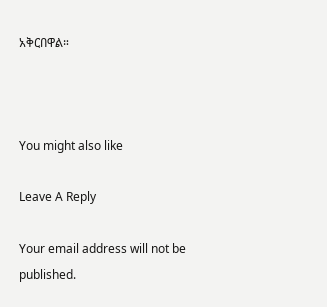አቅርበዋል።



You might also like

Leave A Reply

Your email address will not be published.